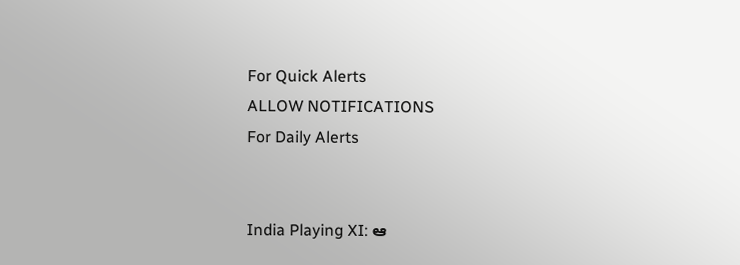For Quick Alerts
ALLOW NOTIFICATIONS
For Daily Alerts


India Playing XI: ఆ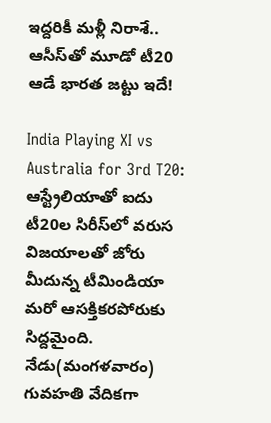ఇద్దరికీ మళ్లీ నిరాశే.. ఆసీస్‌తో మూడో టీ20 ఆడే భారత జట్టు ఇదే!

India Playing XI vs Australia for 3rd T20: ఆస్ట్రేలియాతో ఐదు టీ20ల సిరీస్‌లో వరుస విజయాలతో జోరు మీదున్న టీమిండియా మరో ఆసక్తికరపోరుకు సిద్దమైంది. నేడు(మంగళవారం) గువహతి వేదికగా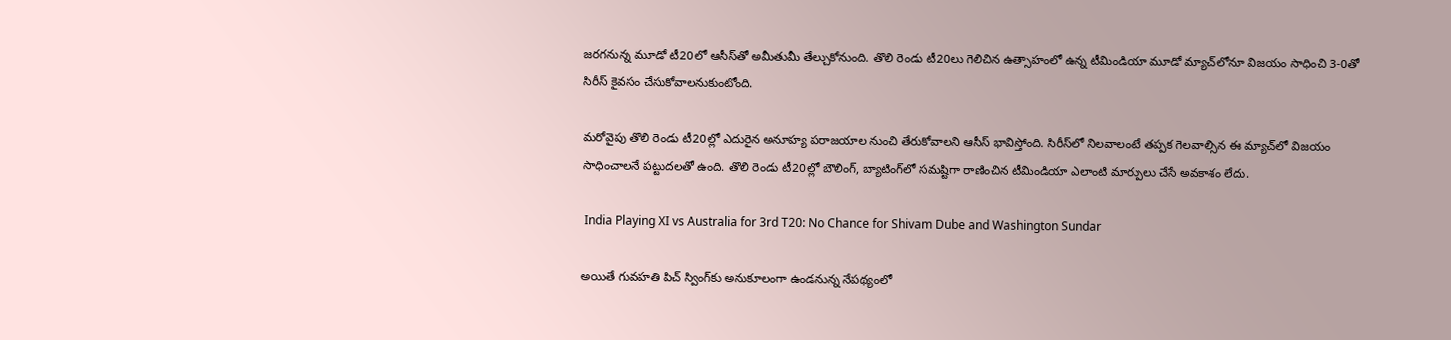జరగనున్న మూడో టీ20లో ఆసీస్‌తో అమీతుమీ తేల్చుకోనుంది. తొలి రెండు టీ20లు గెలిచిన ఉత్సాహంలో ఉన్న టీమిండియా మూడో మ్యాచ్‌లోనూ విజయం సాధించి 3-0తో సిరీస్ కైవసం చేసుకోవాలనుకుంటోంది.

మరోవైపు తొలి రెండు టీ20ల్లో ఎదురైన అనూహ్య పరాజయాల నుంచి తేరుకోవాలని ఆసీస్ భావిస్తోంది. సిరీస్‌లో నిలవాలంటే తప్పక గెలవాల్సిన ఈ మ్యాచ్‌లో విజయం సాధించాలనే పట్టుదలతో ఉంది. తొలి రెండు టీ20ల్లో బౌలింగ్, బ్యాటింగ్‌లో సమష్టిగా రాణించిన టీమిండియా ఎలాంటి మార్పులు చేసే అవకాశం లేదు.

 India Playing XI vs Australia for 3rd T20: No Chance for Shivam Dube and Washington Sundar

అయితే గువహతి పిచ్ స్వింగ్‌కు అనుకూలంగా ఉండనున్న నేపథ్యంలో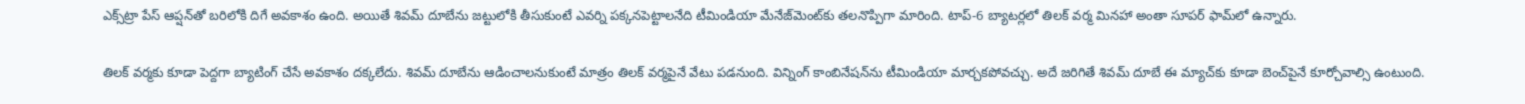ఎక్స్‌ట్రా పేస్ ఆప్షన్‌తో బరిలోకి దిగే అవకాశం ఉంది. అయితే శివమ్ దూబేను జట్టులోకి తీసుకుంటే ఎవర్ని పక్కనపెట్టాలనేది టీమిండియా మేనేజ్‌మెంట్‌కు తలనొప్పిగా మారింది. టాప్-6 బ్యాటర్లలో తిలక్ వర్మ మినహా అంతా సూపర్ ఫామ్‌లో ఉన్నారు.

తిలక్ వర్మకు కూడా పెద్దగా బ్యాటింగ్ చేసే అవకాశం దక్కలేదు. శివమ్ దూబేను ఆడించాలనుకుంటే మాత్రం తిలక్ వర్మపైనే వేటు పడనుంది. విన్నింగ్ కాంబినేషన్‌ను టీమిండియా మార్చకపోవచ్చు. అదే జరిగితే శివమ్ దూబే ఈ మ్యాచ్‌కు కూడా బెంచ్‌పైనే కూర్చోవాల్సి ఉంటుంది.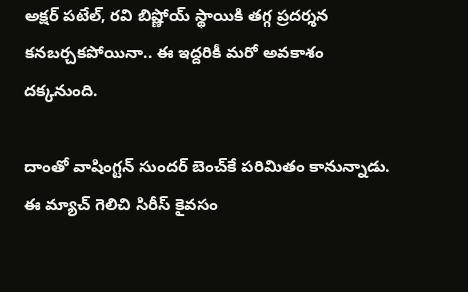అక్షర్ పటేల్, రవి బిష్ణోయ్ స్థాయికి తగ్గ ప్రదర్శన కనబర్చకపోయినా.. ఈ ఇద్దరికీ మరో అవకాశం దక్కనుంది.

దాంతో వాషింగ్టన్ సుందర్ బెంచ్‌కే పరిమితం కానున్నాడు. ఈ మ్యాచ్ గెలిచి సిరీస్ కైవసం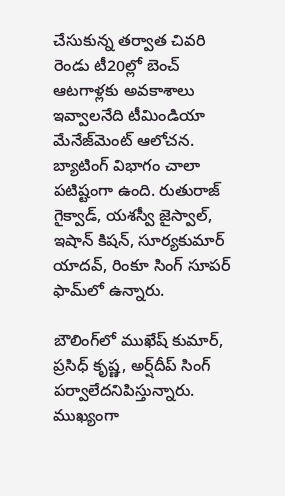చేసుకున్న తర్వాత చివరి రెండు టీ20ల్లో బెంచ్ ఆటగాళ్లకు అవకాశాలు ఇవ్వాలనేది టీమిండియా మేనేజ్‌మెంట్ ఆలోచన. బ్యాటింగ్ విభాగం చాలా పటిష్టంగా ఉంది. రుతురాజ్ గైక్వాడ్, యశస్వీ జైస్వాల్, ఇషాన్ కిషన్, సూర్యకుమార్ యాదవ్, రింకూ సింగ్ సూపర్ ఫామ్‌లో ఉన్నారు.

బౌలింగ్‌లో ముఖేష్ కుమార్, ప్రసిధ్ కృష్ణ, అర్ష్‌దీప్ సింగ్ పర్వాలేదనిపిస్తున్నారు. ముఖ్యంగా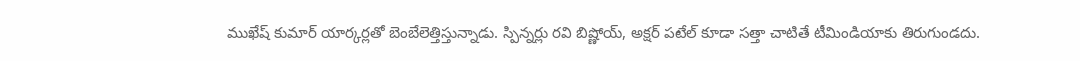ముఖేష్ కుమార్ యార్కర్లతో బెంబేలెత్తిస్తున్నాడు. స్పిన్నర్లు రవి బిష్ణోయ్, అక్షర్ పటేల్ కూడా సత్తా చాటితే టీమిండియాకు తిరుగుండదు.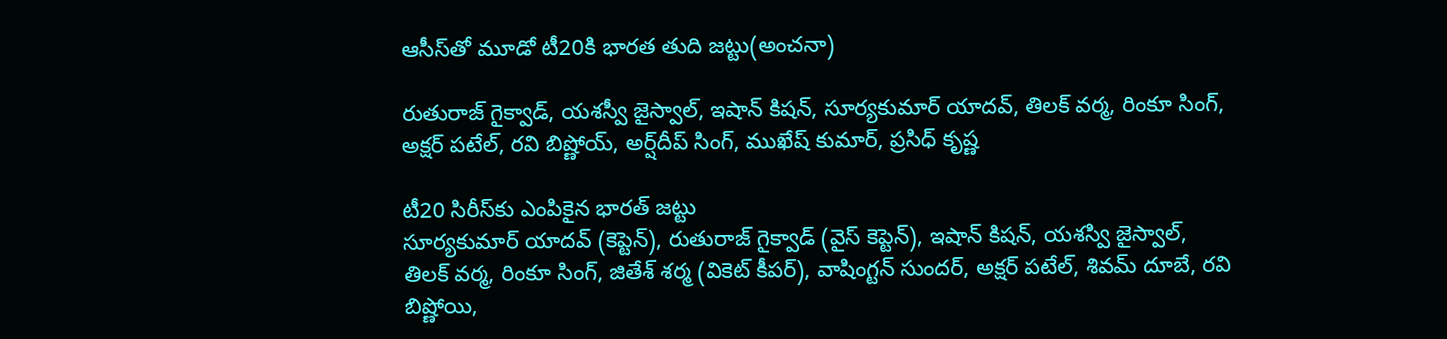ఆసీస్‌తో మూడో టీ20కి భారత తుది జట్టు(అంచనా)

రుతురాజ్ గైక్వాడ్, యశస్వీ జైస్వాల్, ఇషాన్ కిషన్, సూర్యకుమార్ యాదవ్, తిలక్ వర్మ, రింకూ సింగ్, అక్షర్ పటేల్, రవి బిష్ణోయ్, అర్ష్‌దీప్ సింగ్, ముఖేష్ కుమార్, ప్రసిధ్ కృష్ణ

టీ20 సిరీస్‌కు ఎంపికైన భారత్ జట్టు
సూర్యకుమార్ యాదవ్ (కెప్టెన్), రుతురాజ్ గైక్వాడ్ (వైస్ కెప్టెన్), ఇషాన్ కిషన్, యశస్వి జైస్వాల్, తిలక్ వర్మ, రింకూ సింగ్, జితేశ్ శర్మ (వికెట్ కీపర్), వాషింగ్టన్ సుందర్, అక్షర్ పటేల్, శివమ్ దూబే, రవి బిష్ణోయి,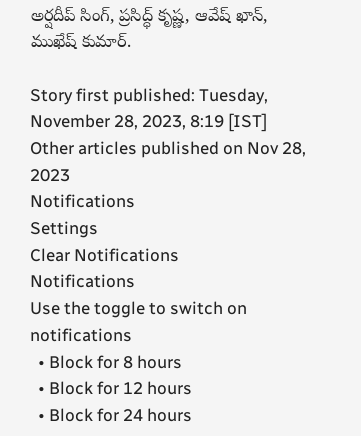అర్షదీప్ సింగ్, ప్రసిద్ధ్ కృష్ణ, ఆవేష్ ఖాన్, ముఖేష్ కుమార్.

Story first published: Tuesday, November 28, 2023, 8:19 [IST]
Other articles published on Nov 28, 2023
Notifications
Settings
Clear Notifications
Notifications
Use the toggle to switch on notifications
  • Block for 8 hours
  • Block for 12 hours
  • Block for 24 hours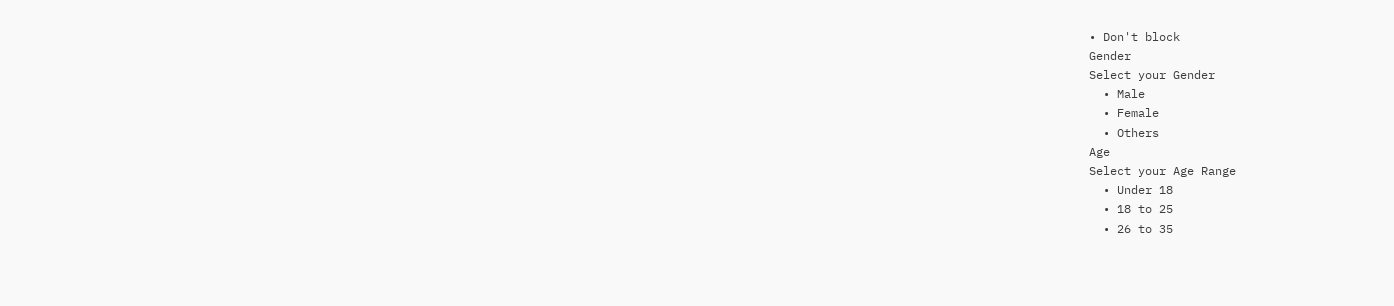• Don't block
Gender
Select your Gender
  • Male
  • Female
  • Others
Age
Select your Age Range
  • Under 18
  • 18 to 25
  • 26 to 35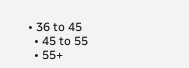• 36 to 45
  • 45 to 55
  • 55+